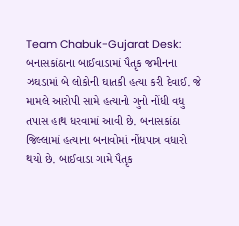Team Chabuk-Gujarat Desk: બનાસકાંઠાના બાઈવાડામાં પૈતૃક જમીનના ઝઘડામાં બે લોકોની ઘાતકી હત્યા કરી દેવાઈ. જે મામલે આરોપી સામે હત્યાનો ગુનો નોંધી વધુ તપાસ હાથ ધરવામાં આવી છે. બનાસકાંઠા જિલ્લામાં હત્યાના બનાવોમાં નોંધપાત્ર વધારો થયો છે. બાઈવાડા ગામે પૈતૃક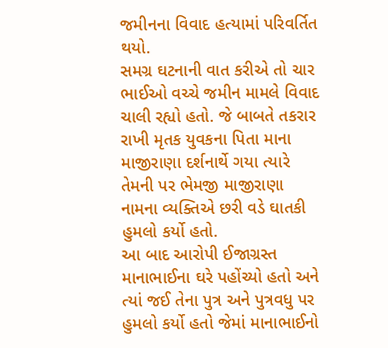જમીનના વિવાદ હત્યામાં પરિવર્તિત થયો.
સમગ્ર ઘટનાની વાત કરીએ તો ચાર ભાઈઓ વચ્ચે જમીન મામલે વિવાદ ચાલી રહ્યો હતો. જે બાબતે તકરાર રાખી મૃતક યુવકના પિતા માના માજીરાણા દર્શનાર્થે ગયા ત્યારે તેમની પર ભેમજી માજીરાણા નામના વ્યક્તિએ છરી વડે ઘાતકી હુમલો કર્યો હતો.
આ બાદ આરોપી ઈજાગ્રસ્ત માનાભાઈના ઘરે પહોંચ્યો હતો અને ત્યાં જઈ તેના પુત્ર અને પુત્રવધુ પર હુમલો કર્યો હતો જેમાં માનાભાઈનો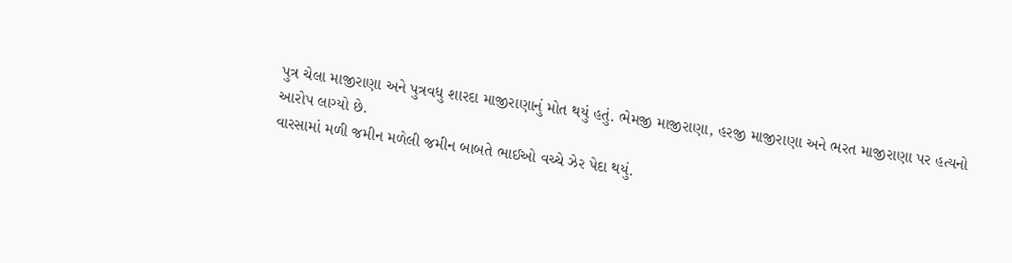પુત્ર ચેલા માજીરાણા અને પુત્રવધુ શારદા માજીરાણાનું મોત થયું હતું. ભેમજી માજીરાણા, હરજી માજીરાણા અને ભરત માજીરાણા પર હત્યનો આરોપ લાગ્યો છે.
વારસામાં મળી જમીન મળેલી જમીન બાબતે ભાઈઓ વચ્ચે ઝેર પેદા થયું.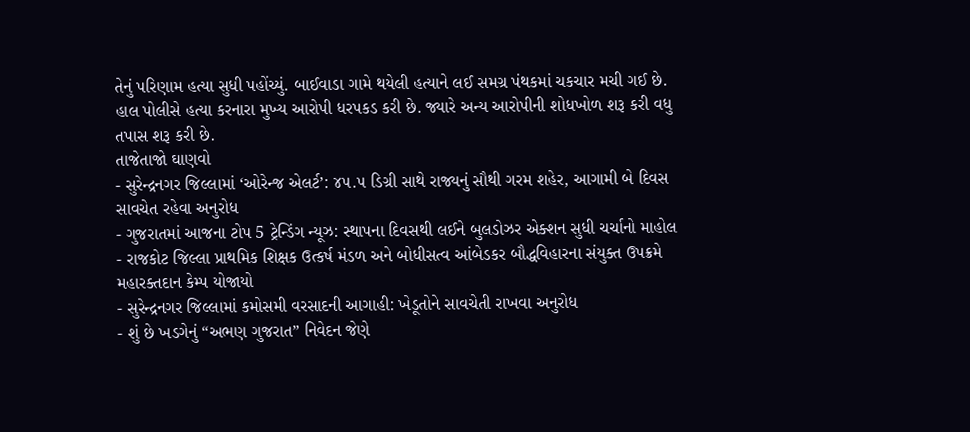તેનું પરિણામ હત્યા સુધી પહોંચ્યું. બાઈવાડા ગામે થયેલી હત્યાને લઈ સમગ્ર પંથકમાં ચકચાર મચી ગઈ છે. હાલ પોલીસે હત્યા કરનારા મુખ્ય આરોપી ધરપકડ કરી છે. જ્યારે અન્ય આરોપીની શોધખોળ શરૂ કરી વધુ તપાસ શરૂ કરી છે.
તાજેતાજો ઘાણવો
- સુરેન્દ્રનગર જિલ્લામાં ‘ઓરેન્જ એલર્ટ’: ૪૫.૫ ડિગ્રી સાથે રાજ્યનું સૌથી ગરમ શહેર, આગામી બે દિવસ સાવચેત રહેવા અનુરોધ
- ગુજરાતમાં આજના ટોપ 5 ટ્રેન્ડિંગ ન્યૂઝ: સ્થાપના દિવસથી લઈને બુલડોઝર એક્શન સુધી ચર્ચાનો માહોલ
- રાજકોટ જિલ્લા પ્રાથમિક શિક્ષક ઉત્કર્ષ મંડળ અને બોધીસત્વ આંબેડકર બૌદ્ધવિહારના સંયુક્ત ઉપક્રમે મહારક્તદાન કેમ્પ યોજાયો
- સુરેન્દ્રનગર જિલ્લામાં કમોસમી વરસાદની આગાહી: ખેડૂતોને સાવચેતી રાખવા અનુરોધ
- શું છે ખડગેનું “અભણ ગુજરાત” નિવેદન જેણે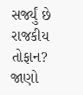સર્જ્યું છે રાજકીય તોફાન? જાણો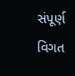સંપૂર્ણ વિગત